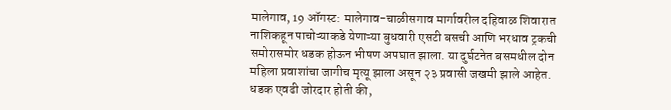मालेगाव, 19 ऑगस्ट: मालेगाव-चाळीसगाव मार्गावरील दहिवाळ शिवारात नाशिकहून पाचोऱ्याकडे येणाऱ्या बुधवारी एसटी बसची आणि भरधाव ट्रकची समोरासमोर धडक होऊन भीषण अपघात झाला. या दुर्घटनेत बसमधील दोन महिला प्रवाशांचा जागीच मृत्यू झाला असून २३ प्रवासी जखमी झाले आहेत. धडक एवढी जोरदार होती की,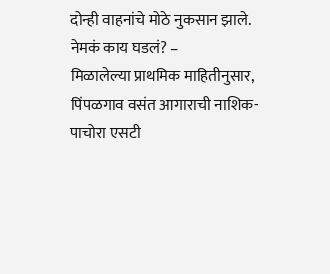दोन्ही वाहनांचे मोठे नुकसान झाले.
नेमकं काय घडलं? –
मिळालेल्या प्राथमिक माहितीनुसार, पिंपळगाव वसंत आगाराची नाशिक-पाचोरा एसटी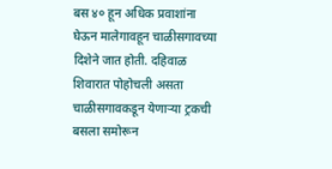बस ४० हून अधिक प्रवाशांना घेऊन मालेगावहून चाळीसगावच्या दिशेने जात होती. दहिवाळ शिवारात पोहोचली असता चाळीसगावकडून येणाऱ्या ट्रकची बसला समोरून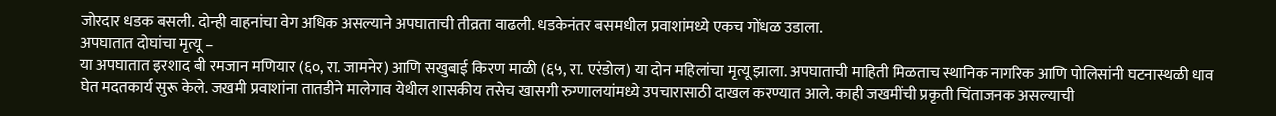जोरदार धडक बसली. दोन्ही वाहनांचा वेग अधिक असल्याने अपघाताची तीव्रता वाढली. धडकेनंतर बसमधील प्रवाशांमध्ये एकच गोंधळ उडाला.
अपघातात दोघांचा मृत्यू –
या अपघातात इरशाद बी रमजान मणियार (६०, रा. जामनेर) आणि सखुबाई किरण माळी (६५, रा. एरंडोल) या दोन महिलांचा मृत्यू झाला. अपघाताची माहिती मिळताच स्थानिक नागरिक आणि पोलिसांनी घटनास्थळी धाव घेत मदतकार्य सुरू केले. जखमी प्रवाशांना तातडीने मालेगाव येथील शासकीय तसेच खासगी रुग्णालयांमध्ये उपचारासाठी दाखल करण्यात आले. काही जखमींची प्रकृती चिंताजनक असल्याची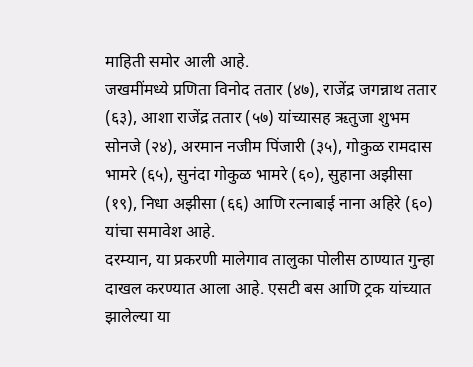माहिती समोर आली आहे.
जखमींमध्ये प्रणिता विनोद ततार (४७), राजेंद्र जगन्नाथ ततार (६३), आशा राजेंद्र ततार (५७) यांच्यासह ऋतुजा शुभम सोनजे (२४), अरमान नजीम पिंजारी (३५), गोकुळ रामदास भामरे (६५), सुनंदा गोकुळ भामरे (६०), सुहाना अझीसा (१९), निधा अझीसा (६६) आणि रत्नाबाई नाना अहिरे (६०) यांचा समावेश आहे.
दरम्यान, या प्रकरणी मालेगाव तालुका पोलीस ठाण्यात गुन्हा दाखल करण्यात आला आहे. एसटी बस आणि ट्रक यांच्यात झालेल्या या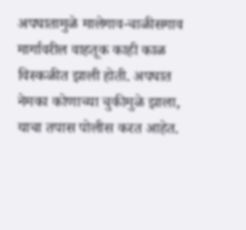अपघातामुळे मालेगाव-चाळीसगाव मार्गावरील वाहतूक काही काळ विस्कळीत झाली होती. अपघात नेमका कोणाच्या चुकीमुळे झाला, याचा तपास पोलीस करत आहेत.